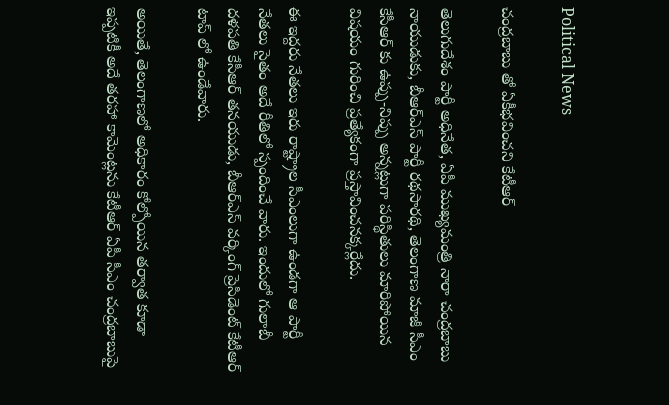Political News

చంద్రబాబు తో ఏకీభవించని కేటీఆర్

తెలుగుదేశం పార్టీ అధినేత‌, ఏపీ ముఖ్య‌మంత్రి నారా చంద్ర‌బాబు నాయుడుకు, బీఆర్ఎస్ పార్టీ ర‌థ‌సార‌థి, తెలంగాణ మాజీ సీఎం కేసీఆర్ కు ఉప్పు-నిప్పు అన్నట్లుగా ప‌రిస్థితులు మారిపోయిన విష‌యం గురించి ప్ర‌త్యేకంగా ప్ర‌స్తావించ‌నక్క‌ర్లేదు.

ఈ ఇద్ద‌రు నేత‌లు ఇరు రాష్ట్రాల సీఎంలుగా ఉండ‌గా ఆ పార్టీ నేత‌లు సైతం అదే రీతిలో స్పందించే వారు. ఇందులో గులాబీ ద‌ళ‌ప‌తి కేసీఆర్ త‌న‌యుడు, బీఆర్ఎస్‌ వర్కింగ్‌ ప్రెసిడెంట్‌ కేటీఆర్ టాప్ లో ఉండేవారు.

అయితే, తెలంగాణ‌లో అధికారం కోల్పోయిన త‌ర్వాత కూడా ఇప్ప‌టికీ అదే త‌ర‌హా కామెంట్ల‌ను కేటీఆర్ ఏపీ సీఎం చంద్ర‌బాబుపై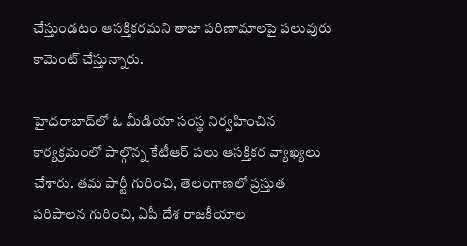చేస్తుండ‌టం ఆస‌క్తిక‌ర‌మ‌ని తాజా ప‌రిణామాల‌పై ప‌లువురు కామెంట్ చేస్తున్నారు.

హైద‌రాబాద్‌లో ఓ మీడియా సంస్థ నిర్వహించిన కార్య‌క్ర‌మంలో పాల్గొన్న కేటీఆర్ పలు ఆస‌క్తికర‌ వ్యాఖ్యలు చేశారు. త‌మ పార్టీ గురించి, తెలంగాణ‌లో ప్ర‌స్తుత ప‌రిపాల‌న గురించి, ఏపీ దేశ రాజ‌కీయాల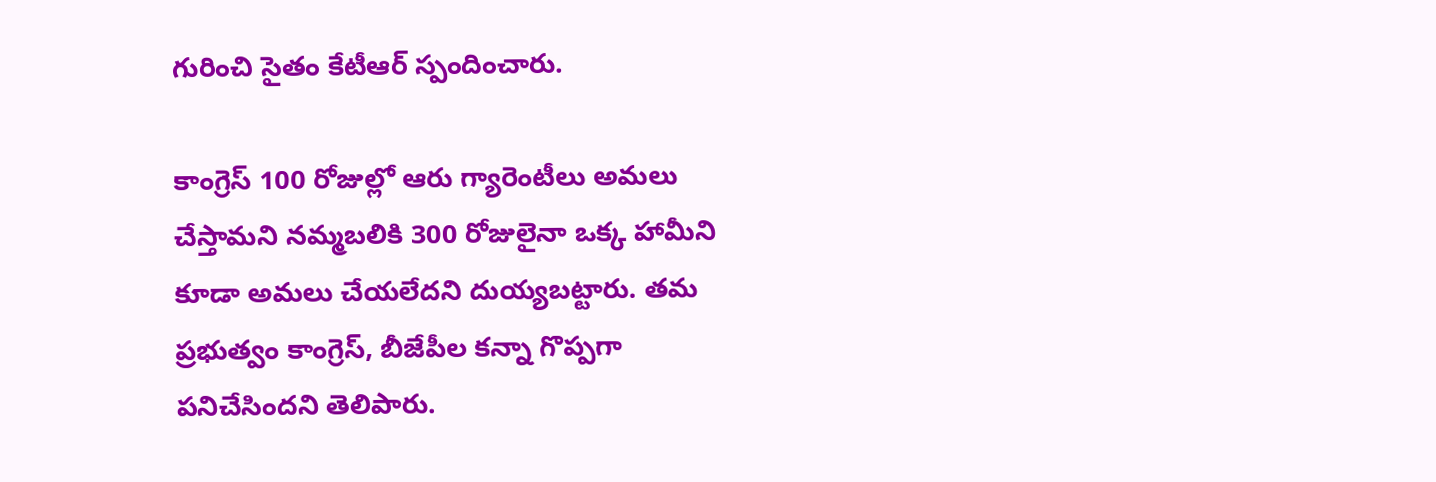గురించి సైతం కేటీఆర్ స్పందించారు.

కాంగ్రెస్‌ 100 రోజుల్లో ఆరు గ్యారెంటీలు అమలు చేస్తామని నమ్మబలికి 300 రోజులైనా ఒక్క హామీని కూడా అమలు చేయలేదని దుయ్యబట్టారు. తమ ప్రభుత్వం కాంగ్రెస్‌, బీజేపీల కన్నా గొప్పగా పనిచేసిందని తెలిపారు.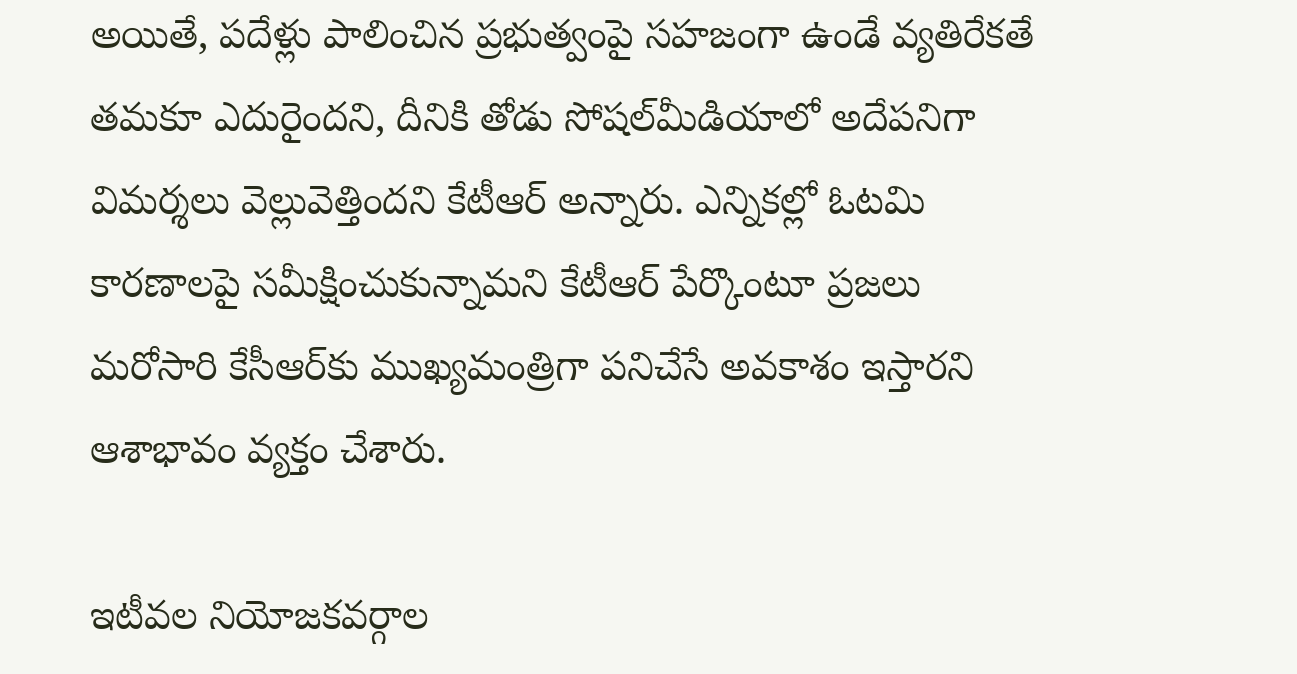అయితే, పదేళ్లు పాలించిన ప్రభుత్వంపై సహజంగా ఉండే వ్యతిరేకతే తమకూ ఎదురైందని, దీనికి తోడు సోషల్‌మీడియాలో అదేపనిగా విమర్శలు వెల్లువెత్తింద‌ని కేటీఆర్ అన్నారు. ఎన్నికల్లో ఓటమి కారణాలపై సమీక్షించుకున్నామని కేటీఆర్ పేర్కొంటూ ప్రజలు మరోసారి కేసీఆర్‌కు ముఖ్యమంత్రిగా పనిచేసే అవకాశం ఇస్తారని ఆశాభావం వ్యక్తం చేశారు.

ఇటీవ‌ల నియోజ‌క‌వ‌ర్గాల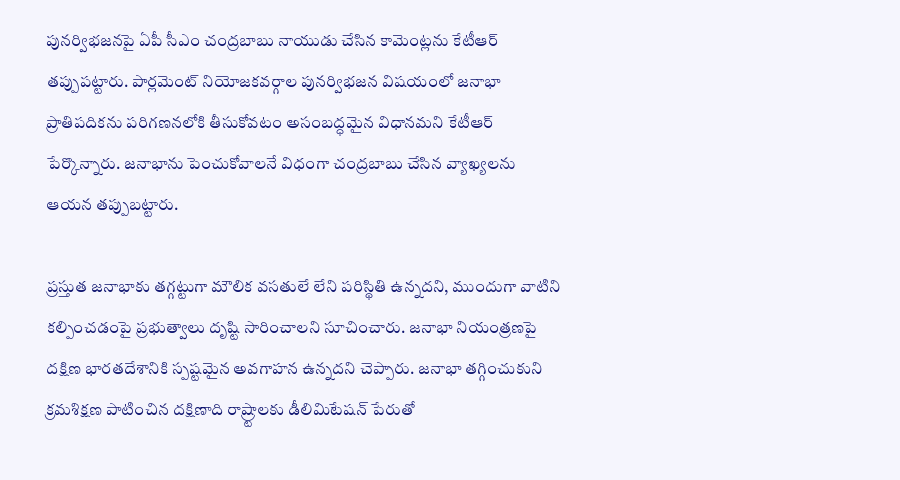పున‌ర్విభ‌జ‌న‌పై ఏపీ సీఎం చంద్ర‌బాబు నాయుడు చేసిన కామెంట్ల‌ను కేటీఆర్ త‌ప్పుప‌ట్టారు. పార్లమెంట్‌ నియోజకవర్గాల పునర్విభజన విషయంలో జనాభా ప్రాతిపదికను పరిగణనలోకి తీసుకోవటం అసంబద్ధమైన విధానమని కేటీఆర్‌ పేర్కొన్నారు. జనాభాను పెంచుకోవాలనే విధంగా చంద్రబాబు చేసిన వ్యాఖ్యలను ఆయన తప్పుబట్టారు.

ప్రస్తుత జనాభాకు తగ్గట్టుగా మౌలిక వసతులే లేని పరిస్థితి ఉన్నదని, ముందుగా వాటిని కల్పించడంపై ప్రభుత్వాలు దృష్టి సారించాలని సూచించారు. జనాభా నియంత్రణపై దక్షిణ భారతదేశానికి స్పష్టమైన అవగాహన ఉన్నదని చెప్పారు. జనాభా తగ్గించుకుని క్రమశిక్షణ పాటించిన దక్షిణాది రాష్ర్టాలకు డీలిమిటేషన్‌ పేరుతో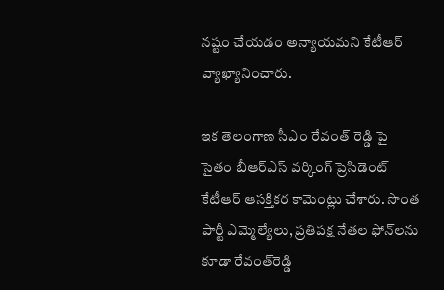నష్టం చేయడం అన్యాయమని కేటీఆర్ వ్యాఖ్యానించారు.

ఇక తెలంగాణ సీఎం రేవంత్ రెడ్డి పై సైతం బీఆర్ఎస్‌ వర్కింగ్‌ ప్రెసిడెంట్ కేటీఆర్‌ ఆస‌క్తిక‌ర కామెంట్లు చేశారు. సొంత పార్టీ ఎమ్మెల్యేలు, ప్రతిపక్ష నేతల ఫోన్‌లను కూడా రేవంత్‌రెడ్డి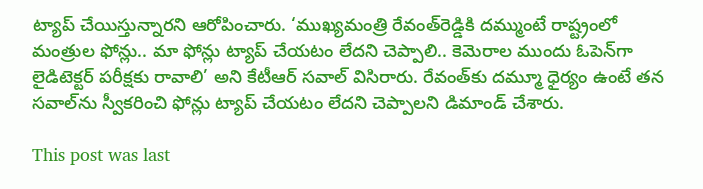ట్యాప్‌ చేయిస్తున్నారని ఆరోపించారు. ‘ముఖ్యమంత్రి రేవంత్‌రెడ్డికి దమ్ముంటే రాష్ట్రంలో మంత్రుల ఫోన్లు.. మా ఫోన్లు ట్యాప్‌ చేయటం లేదని చెప్పాలి.. కెమెరాల ముందు ఓపెన్‌గా లైడిటెక్టర్‌ పరీక్షకు రావాలి’ అని కేటీఆర్‌ సవాల్‌ విసిరారు. రేవంత్‌కు దమ్మూ ధైర్యం ఉంటే తన సవాల్‌ను స్వీకరించి ఫోన్లు ట్యాప్‌ చేయటం లేదని చెప్పాలని డిమాండ్‌ చేశారు.

This post was last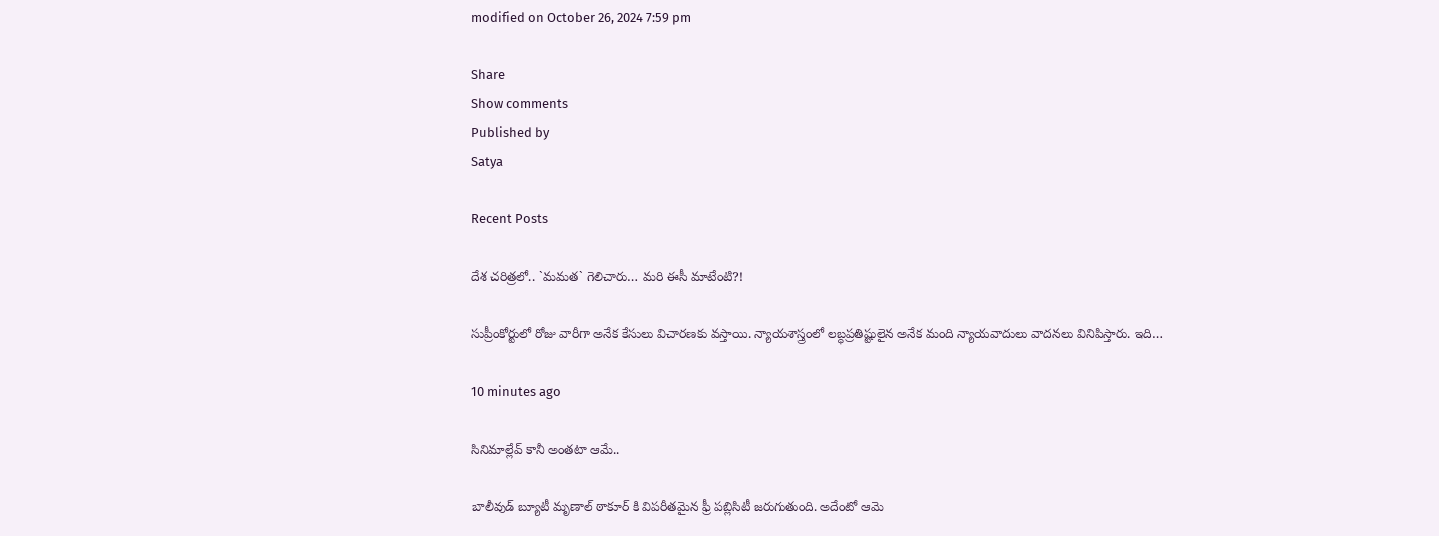modified on October 26, 2024 7:59 pm

Share
Show comments
Published by
Satya

Recent Posts

దేశ చ‌రిత్ర‌లో.. `మ‌మ‌త` గెలిచారు… మరి ఈసీ మాటేంటి?!

సుప్రీంకోర్టులో రోజు వారీగా అనేక కేసులు విచార‌ణ‌కు వ‌స్తాయి. న్యాయ‌శాస్త్రంలో ల‌బ్ధ‌ప్ర‌తిష్టులైన అనేక మంది న్యాయ‌వాదులు వాద‌న‌లు వినిపిస్తారు. ఇది…

10 minutes ago

సినిమాల్లేవ్ కానీ అంతటా ఆమే..

బాలీవుడ్ బ్యూటీ మృణాల్ ఠాకూర్ కి విపరీతమైన ఫ్రీ పబ్లిసిటీ జరుగుతుంది. అదేంటో ఆమె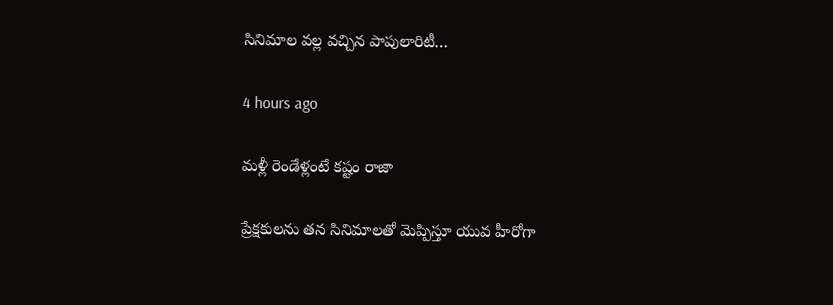సినిమాల వల్ల వచ్చిన పాపులారిటీ…

4 hours ago

మళ్లీ రెండేళ్లంటే కష్టం రాజా

ప్రేక్షకులను తన సినిమాలతో మెప్పిస్తూ యువ హీరోగా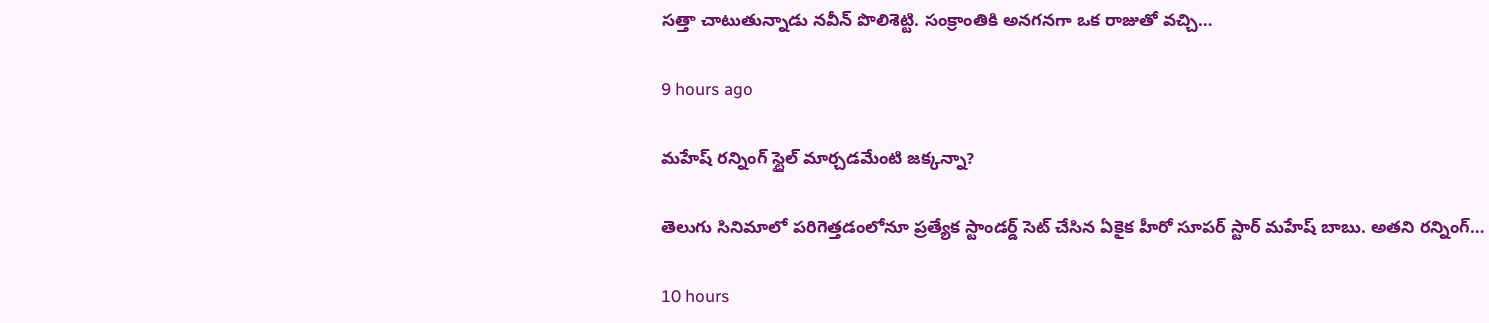సత్తా చాటుతున్నాడు నవీన్ పొలిశెట్టి. సంక్రాంతికి అనగనగా ఒక రాజుతో వచ్చి…

9 hours ago

మహేష్ రన్నింగ్ స్టైల్ మార్చడమేంటి జక్కన్నా?

తెలుగు సినిమాలో పరిగెత్తడంలోనూ ప్రత్యేక స్టాండర్డ్ సెట్ చేసిన ఏకైక హీరో సూపర్ స్టార్ మహేష్ బాబు. అతని రన్నింగ్…

10 hours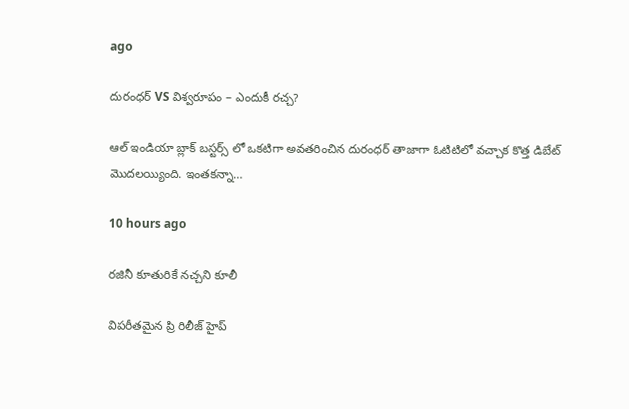ago

దురంధర్ VS విశ్వరూపం – ఎందుకీ రచ్చ?

ఆల్ ఇండియా బ్లాక్ బస్టర్స్ లో ఒకటిగా అవతరించిన దురంధర్ తాజాగా ఓటిటిలో వచ్చాక కొత్త డిబేట్ మొదలయ్యింది. ఇంతకన్నా…

10 hours ago

ర‌జినీ కూతురికే నచ్చని కూలీ

విప‌రీత‌మైన ప్రి రిలీజ్ హైప్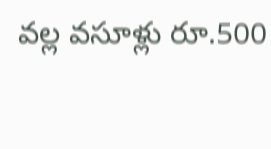వ‌ల్ల వ‌సూళ్లు రూ.500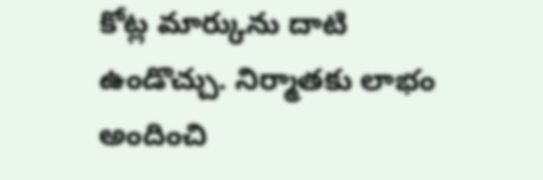కోట్ల మార్కును దాటి ఉండొచ్చు. నిర్మాత‌కు లాభం అందించి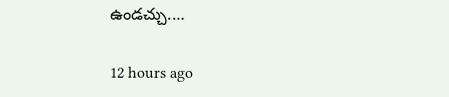ఉండ‌చ్చు.…

12 hours ago